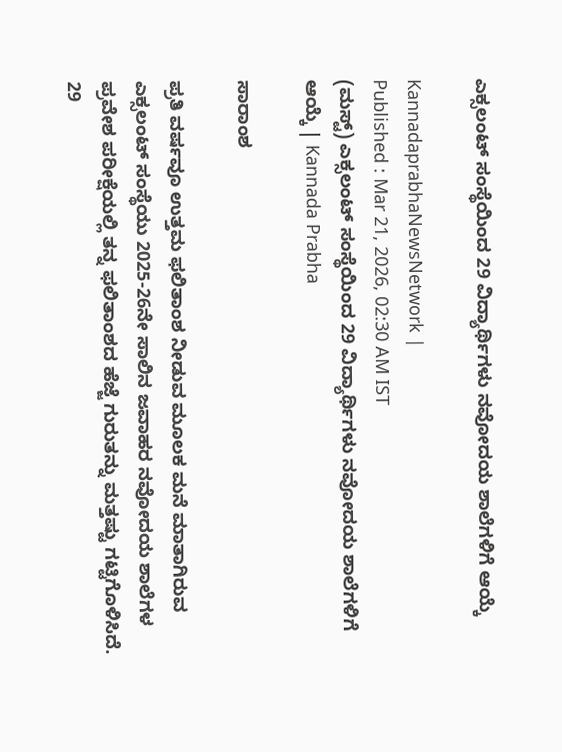ಎಕ್ಸಲಂಟ್ ಸಂಸ್ಥೆಯಿಂದ 29 ವಿದ್ಯಾರ್ಥಿಗಳು ನವೋದಯ ಶಾಲೆಗಳಿಗೆ ಆಯ್ಕೆ

KannadaprabhaNewsNetwork |
Published : Mar 21, 2026, 02:30 AM IST
(ಮಸ್ಟ್) ಎಕ್ಸಲಂಟ್ ಸಂಸ್ಥೆಯಿಂದ 29 ವಿದ್ಯಾರ್ಥಿಗಳು ನವೋದಯ ಶಾಲೆಗಳಿಗೆ ಆಯ್ಕೆ | Kannada Prabha

ಸಾರಾಂಶ

ಪ್ರತಿ ವರ್ಷವೂ ಉತ್ತಮ ಫಲಿತಾಂಶ ನೀಡುವ ಮೂಲಕ ಮನೆ ಮಾತಾಗಿರುವ ಎಕ್ಸಲಂಟ್ ಸಂಸ್ಥೆಯು 2025-26ನೇ ಸಾಲಿನ ಜವಾಹರ ನವೋದಯ ಶಾಲೆಗಳ ಪ್ರವೇಶ ಪರೀಕ್ಷೆಯಲ್ಲಿ ತನ್ನ ಫಲಿತಾಂಶದ ಹೆಜ್ಜೆ ಗುರುತನ್ನು ಮತ್ತಷ್ಟು ಗಟ್ಟಿಗೊಳಿಸಿದೆ. 29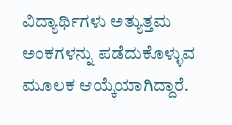ವಿದ್ಯಾರ್ಥಿಗಳು ಅತ್ಯುತ್ತಮ ಅಂಕಗಳನ್ನು ಪಡೆದುಕೊಳ್ಳುವ ಮೂಲಕ ಆಯ್ಕೆಯಾಗಿದ್ದಾರೆ.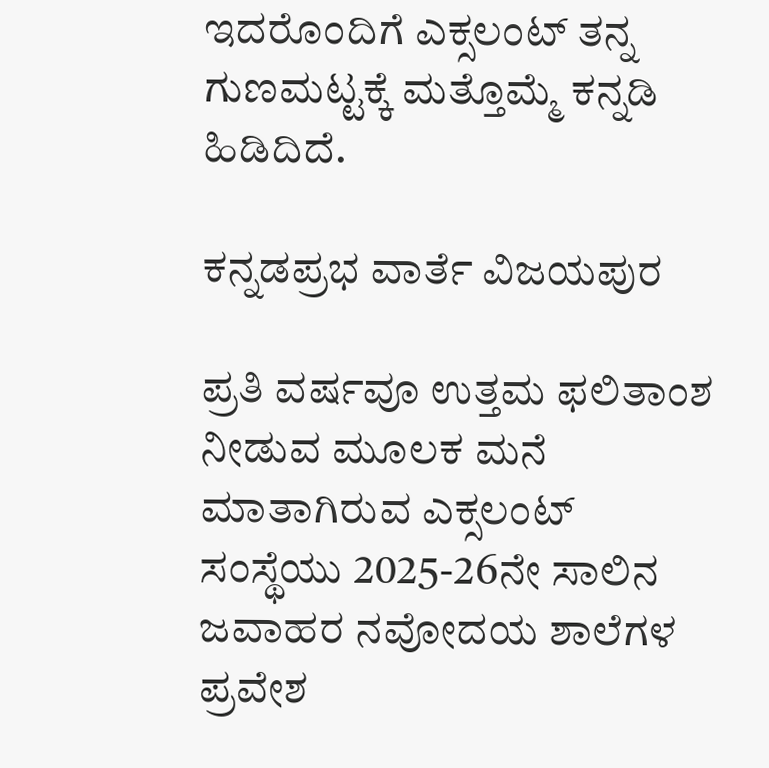ಇದರೊಂದಿಗೆ ಎಕ್ಸಲಂಟ್ ತನ್ನ ಗುಣಮಟ್ಟಕ್ಕೆ ಮತ್ತೊಮ್ಮೆ ಕನ್ನಡಿ ಹಿಡಿದಿದೆ.

ಕನ್ನಡಪ್ರಭ ವಾರ್ತೆ ವಿಜಯಪುರ

ಪ್ರತಿ ವರ್ಷವೂ ಉತ್ತಮ ಫಲಿತಾಂಶ ನೀಡುವ ಮೂಲಕ ಮನೆ ಮಾತಾಗಿರುವ ಎಕ್ಸಲಂಟ್ ಸಂಸ್ಥೆಯು 2025-26ನೇ ಸಾಲಿನ ಜವಾಹರ ನವೋದಯ ಶಾಲೆಗಳ ಪ್ರವೇಶ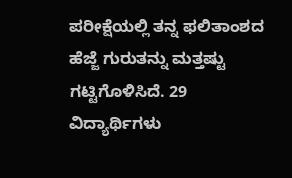ಪರೀಕ್ಷೆಯಲ್ಲಿ ತನ್ನ ಫಲಿತಾಂಶದ ಹೆಜ್ಜೆ ಗುರುತನ್ನು ಮತ್ತಷ್ಟು ಗಟ್ಟಿಗೊಳಿಸಿದೆ. 29 ವಿದ್ಯಾರ್ಥಿಗಳು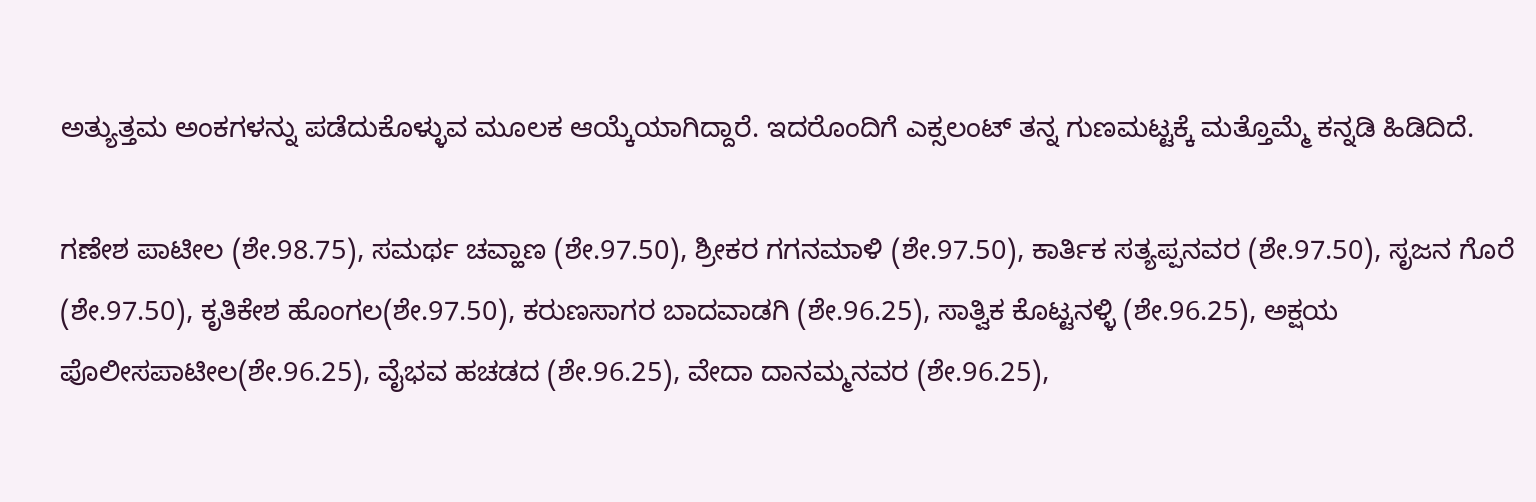ಅತ್ಯುತ್ತಮ ಅಂಕಗಳನ್ನು ಪಡೆದುಕೊಳ್ಳುವ ಮೂಲಕ ಆಯ್ಕೆಯಾಗಿದ್ದಾರೆ. ಇದರೊಂದಿಗೆ ಎಕ್ಸಲಂಟ್ ತನ್ನ ಗುಣಮಟ್ಟಕ್ಕೆ ಮತ್ತೊಮ್ಮೆ ಕನ್ನಡಿ ಹಿಡಿದಿದೆ.

ಗಣೇಶ ಪಾಟೀಲ (ಶೇ.98.75), ಸಮರ್ಥ ಚವ್ಹಾಣ (ಶೇ.97.50), ಶ್ರೀಕರ ಗಗನಮಾಳಿ (ಶೇ.97.50), ಕಾರ್ತಿಕ ಸತ್ಯಪ್ಪನವರ (ಶೇ.97.50), ಸೃಜನ ಗೊರೆ (ಶೇ.97.50), ಕೃತಿಕೇಶ ಹೊಂಗಲ(ಶೇ.97.50), ಕರುಣಸಾಗರ ಬಾದವಾಡಗಿ (ಶೇ.96.25), ಸಾತ್ವಿಕ ಕೊಟ್ಟನಳ್ಳಿ (ಶೇ.96.25), ಅಕ್ಷಯ ಪೊಲೀಸಪಾಟೀಲ(ಶೇ.96.25), ವೈಭವ ಹಚಡದ (ಶೇ.96.25), ವೇದಾ ದಾನಮ್ಮನವರ (ಶೇ.96.25),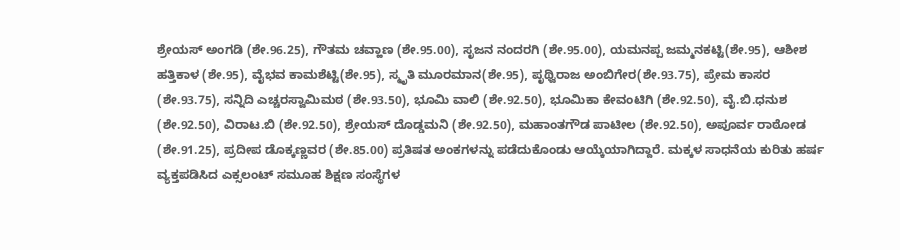ಶ್ರೇಯಸ್‌ ಅಂಗಡಿ (ಶೇ.96.25), ಗೌತಮ ಚವ್ಹಾಣ (ಶೇ.95.00), ಸೃಜನ ನಂದರಗಿ (ಶೇ.95.00), ಯಮನಪ್ಪ ಜಮ್ಮನಕಟ್ಟಿ(ಶೇ.95), ಆಶೀಶ ಹತ್ತಿಕಾಳ (ಶೇ.95), ವೈಭವ ಕಾಮಶೆಟ್ಟಿ(ಶೇ.95), ಸ್ಮೃತಿ ಮೂರಮಾನ(ಶೇ.95), ಪೃಥ್ವಿರಾಜ ಅಂಬಿಗೇರ(ಶೇ.93.75), ಪ್ರೇಮ ಕಾಸರ (ಶೇ.93.75), ಸನ್ನಿದಿ ಎಚ್ಚರಸ್ವಾಮಿಮಠ (ಶೇ.93.50), ಭೂಮಿ ವಾಲಿ (ಶೇ.92.50), ಭೂಮಿಕಾ ಕೇವಂಟಿಗಿ (ಶೇ.92.50), ವೈ.ಬಿ.ಧನುಶ (ಶೇ.92.50), ವಿರಾಟ.ಬಿ (ಶೇ.92.50), ಶ್ರೇಯಸ್‌ ದೊಡ್ಡಮನಿ (ಶೇ.92.50), ಮಹಾಂತಗೌಡ ಪಾಟೀಲ (ಶೇ.92.50), ಅಪೂರ್ವ ರಾಠೋಡ (ಶೇ.91.25), ಪ್ರದೀಪ ಡೊಕ್ಕಣ್ಣವರ (ಶೇ.85.00) ಪ್ರತಿಷತ ಅಂಕಗಳನ್ನು ಪಡೆದುಕೊಂಡು ಆಯ್ಕೆಯಾಗಿದ್ದಾರೆ. ಮಕ್ಕಳ ಸಾಧನೆಯ ಕುರಿತು ಹರ್ಷ ವ್ಯಕ್ತಪಡಿಸಿದ ಎಕ್ಸಲಂಟ್ ಸಮೂಹ ಶಿಕ್ಷಣ ಸಂಸ್ಥೆಗಳ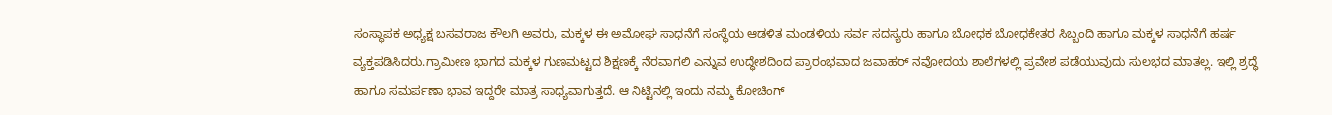ಸಂಸ್ಥಾಪಕ ಅಧ್ಯಕ್ಷ ಬಸವರಾಜ ಕೌಲಗಿ ಅವರು, ಮಕ್ಕಳ ಈ ಅಮೋಘ ಸಾಧನೆಗೆ ಸಂಸ್ಥೆಯ ಆಡಳಿತ ಮಂಡಳಿಯ ಸರ್ವ ಸದಸ್ಯರು ಹಾಗೂ ಬೋಧಕ ಬೋಧಕೇತರ ಸಿಬ್ಬಂದಿ ಹಾಗೂ ಮಕ್ಕಳ ಸಾಧನೆಗೆ ಹರ್ಷ ವ್ಯಕ್ತಪಡಿಸಿದರು.ಗ್ರಾಮೀಣ ಭಾಗದ ಮಕ್ಕಳ ಗುಣಮಟ್ಟದ ಶಿಕ್ಷಣಕ್ಕೆ ನೆರವಾಗಲಿ ಎನ್ನುವ ಉದ್ಧೇಶದಿಂದ ಪ್ರಾರಂಭವಾದ ಜವಾಹರ್ ನವೋದಯ ಶಾಲೆಗಳಲ್ಲಿ ಪ್ರವೇಶ ಪಡೆಯುವುದು ಸುಲಭದ ಮಾತಲ್ಲ. ಇಲ್ಲಿ ಶ್ರದ್ಧೆ ಹಾಗೂ ಸಮರ್ಪಣಾ ಭಾವ ಇದ್ದರೇ ಮಾತ್ರ ಸಾಧ್ಯವಾಗುತ್ತದೆ. ಆ ನಿಟ್ಟಿನಲ್ಲಿ ಇಂದು ನಮ್ಮ ಕೋಚಿಂಗ್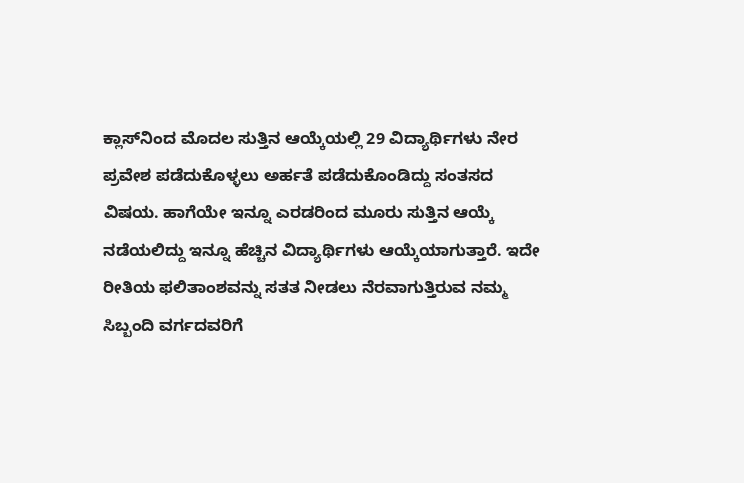ಕ್ಲಾಸ್‌ನಿಂದ ಮೊದಲ ಸುತ್ತಿನ ಆಯ್ಕೆಯಲ್ಲಿ 29 ವಿದ್ಯಾರ್ಥಿಗಳು ನೇರ ಪ್ರವೇಶ ಪಡೆದುಕೊಳ್ಳಲು ಅರ್ಹತೆ ಪಡೆದುಕೊಂಡಿದ್ದು ಸಂತಸದ ವಿಷಯ. ಹಾಗೆಯೇ ಇನ್ನೂ ಎರಡರಿಂದ ಮೂರು ಸುತ್ತಿನ ಆಯ್ಕೆ ನಡೆಯಲಿದ್ದು ಇನ್ನೂ ಹೆಚ್ಚಿನ ವಿದ್ಯಾರ್ಥಿಗಳು ಆಯ್ಕೆಯಾಗುತ್ತಾರೆ. ಇದೇ ರೀತಿಯ ಫಲಿತಾಂಶವನ್ನು ಸತತ ನೀಡಲು ನೆರವಾಗುತ್ತಿರುವ ನಮ್ಮ ಸಿಬ್ಬಂದಿ ವರ್ಗದವರಿಗೆ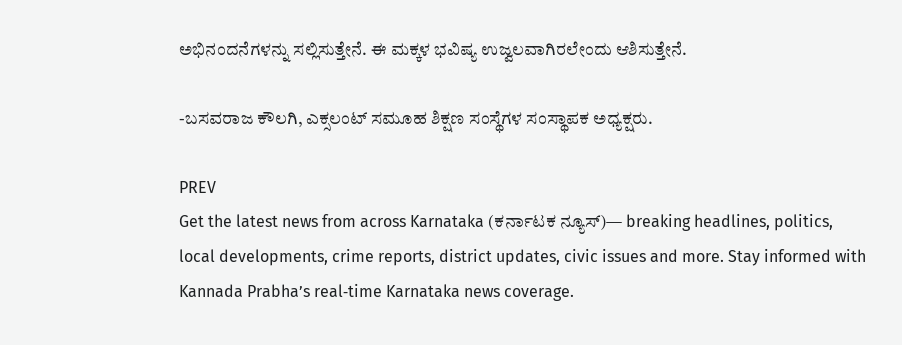ಅಭಿನಂದನೆಗಳನ್ನು ಸಲ್ಲಿಸುತ್ತೇನೆ. ಈ ಮಕ್ಕಳ ಭವಿಷ್ಯ ಉಜ್ವಲವಾಗಿರಲೇಂದು ಆಶಿಸುತ್ತೇನೆ.

-ಬಸವರಾಜ ಕೌಲಗಿ, ಎಕ್ಸಲಂಟ್ ಸಮೂಹ ಶಿಕ್ಷಣ ಸಂಸ್ಥೆಗಳ ಸಂಸ್ಥಾಪಕ ಅಧ್ಯಕ್ಷರು.

PREV
Get the latest news from across Karnataka (ಕರ್ನಾಟಕ ನ್ಯೂಸ್)— breaking headlines, politics, local developments, crime reports, district updates, civic issues and more. Stay informed with Kannada Prabha’s real‑time Karnataka news coverage.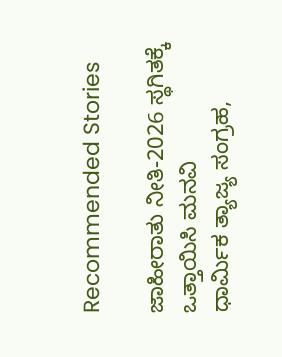Recommended Stories

ಜಾಹೀರಾತು ನೀತಿ-2026 ಸ್ಥಗಿತಕ್ಕೆ ಒತ್ತಾಯಿಸಿ ಮನವಿ
ಧಾರ್ಮಿಕ ತ್ಯಾಜ್ಯ ಸಂಗ್ರಹ,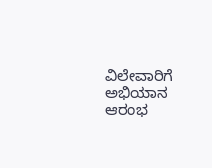ವಿಲೇವಾರಿಗೆ ಅಭಿಯಾನ ಆರಂಭ